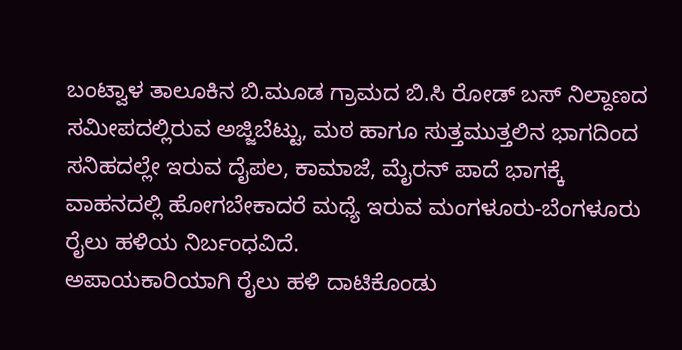ಬಂಟ್ವಾಳ ತಾಲೂಕಿನ ಬಿ.ಮೂಡ ಗ್ರಾಮದ ಬಿ.ಸಿ ರೋಡ್ ಬಸ್ ನಿಲ್ದಾಣದ ಸಮೀಪದಲ್ಲಿರುವ ಅಜ್ಜಿಬೆಟ್ಟು, ಮಠ ಹಾಗೂ ಸುತ್ತಮುತ್ತಲಿನ ಭಾಗದಿಂದ ಸನಿಹದಲ್ಲೇ ಇರುವ ದೈಪಲ, ಕಾಮಾಜೆ, ಮೈರನ್ ಪಾದೆ ಭಾಗಕ್ಕೆ ವಾಹನದಲ್ಲಿ ಹೋಗಬೇಕಾದರೆ ಮಧ್ಯೆ ಇರುವ ಮಂಗಳೂರು-ಬೆಂಗಳೂರು ರೈಲು ಹಳಿಯ ನಿರ್ಬಂಧವಿದೆ.
ಅಪಾಯಕಾರಿಯಾಗಿ ರೈಲು ಹಳಿ ದಾಟಿಕೊಂಡು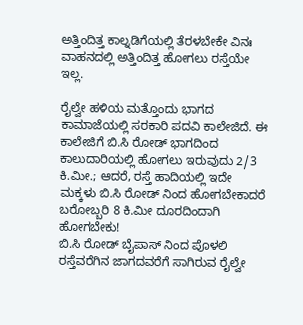ಅತ್ತಿಂದಿತ್ತ ಕಾಲ್ನಡಿಗೆಯಲ್ಲಿ ತೆರಳಬೇಕೇ ವಿನಃ ವಾಹನದಲ್ಲಿ ಅತ್ತಿಂದಿತ್ತ ಹೋಗಲು ರಸ್ತೆಯೇ ಇಲ್ಲ.

ರೈಲ್ವೇ ಹಳಿಯ ಮತ್ತೊಂದು ಭಾಗದ ಕಾಮಾಜೆಯಲ್ಲಿ ಸರಕಾರಿ ಪದವಿ ಕಾಲೇಜಿದೆ. ಈ ಕಾಲೇಜಿಗೆ ಬಿ.ಸಿ ರೋಡ್ ಭಾಗದಿಂದ ಕಾಲುದಾರಿಯಲ್ಲಿ ಹೋಗಲು ಇರುವುದು 2/3 ಕಿ.ಮೀ.; ಆದರೆ, ರಸ್ತೆ ಹಾದಿಯಲ್ಲಿ ಇದೇ ಮಕ್ಕಳು ಬಿ.ಸಿ ರೋಡ್ ನಿಂದ ಹೋಗಬೇಕಾದರೆ ಬರೋಬ್ಬರಿ 8 ಕಿ.ಮೀ ದೂರದಿಂದಾಗಿ ಹೋಗಬೇಕು!
ಬಿ.ಸಿ ರೋಡ್ ಬೈಪಾಸ್ ನಿಂದ ಪೊಳಲಿ ರಸ್ತೆವರೆಗಿನ ಜಾಗದವರೆಗೆ ಸಾಗಿರುವ ರೈಲ್ವೇ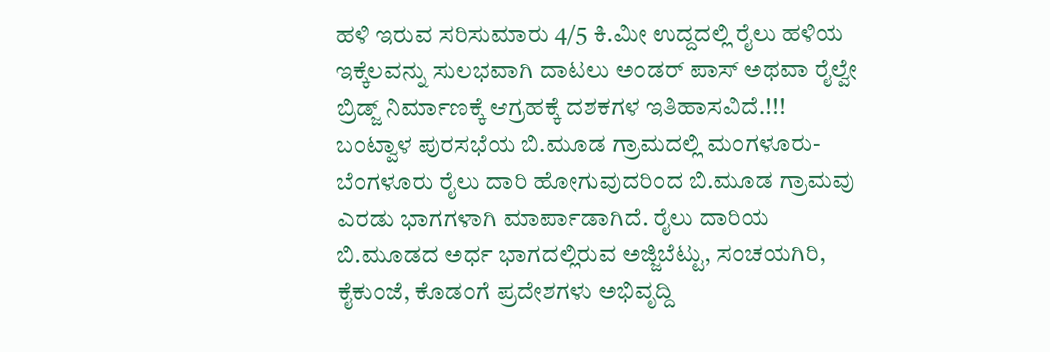ಹಳಿ ಇರುವ ಸರಿಸುಮಾರು 4/5 ಕಿ.ಮೀ ಉದ್ದದಲ್ಲಿ ರೈಲು ಹಳಿಯ ಇಕ್ಕೆಲವನ್ನು ಸುಲಭವಾಗಿ ದಾಟಲು ಅಂಡರ್ ಪಾಸ್ ಅಥವಾ ರೈಲ್ವೇ ಬ್ರಿಡ್ಜ್ ನಿರ್ಮಾಣಕ್ಕೆ ಆಗ್ರಹಕ್ಕೆ ದಶಕಗಳ ಇತಿಹಾಸವಿದೆ.!!!
ಬಂಟ್ವಾಳ ಪುರಸಭೆಯ ಬಿ.ಮೂಡ ಗ್ರಾಮದಲ್ಲಿ ಮಂಗಳೂರು-ಬೆಂಗಳೂರು ರೈಲು ದಾರಿ ಹೋಗುವುದರಿಂದ ಬಿ.ಮೂಡ ಗ್ರಾಮವು ಎರಡು ಭಾಗಗಳಾಗಿ ಮಾರ್ಪಾಡಾಗಿದೆ. ರೈಲು ದಾರಿಯ ಬಿ.ಮೂಡದ ಅರ್ಧ ಭಾಗದಲ್ಲಿರುವ ಅಜ್ಜಿಬೆಟ್ಟು, ಸಂಚಯಗಿರಿ, ಕೈಕುಂಜೆ, ಕೊಡಂಗೆ ಪ್ರದೇಶಗಳು ಅಭಿವೃದ್ದಿ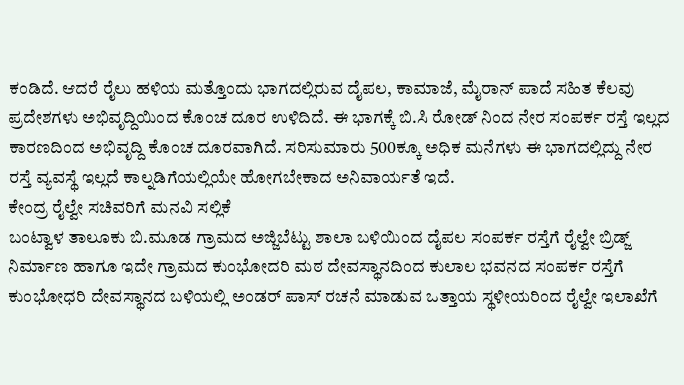ಕಂಡಿದೆ. ಆದರೆ ರೈಲು ಹಳಿಯ ಮತ್ತೊಂದು ಭಾಗದಲ್ಲಿರುವ ದೈಪಲ, ಕಾಮಾಜೆ, ಮೈರಾನ್ ಪಾದೆ ಸಹಿತ ಕೆಲವು ಪ್ರದೇಶಗಳು ಅಭಿವೃದ್ದಿಯಿಂದ ಕೊಂಚ ದೂರ ಉಳಿದಿದೆ. ಈ ಭಾಗಕ್ಕೆ ಬಿ.ಸಿ ರೋಡ್ ನಿಂದ ನೇರ ಸಂಪರ್ಕ ರಸ್ತೆ ಇಲ್ಲದ ಕಾರಣದಿಂದ ಅಭಿವೃದ್ದಿ ಕೊಂಚ ದೂರವಾಗಿದೆ. ಸರಿಸುಮಾರು 500ಕ್ಕೂ ಅಧಿಕ ಮನೆಗಳು ಈ ಭಾಗದಲ್ಲಿದ್ದು ನೇರ ರಸ್ತೆ ವ್ಯವಸ್ಥೆ ಇಲ್ಲದೆ ಕಾಲ್ನಡಿಗೆಯಲ್ಲಿಯೇ ಹೋಗಬೇಕಾದ ಅನಿವಾರ್ಯತೆ ಇದೆ.
ಕೇಂದ್ರ ರೈಲ್ವೇ ಸಚಿವರಿಗೆ ಮನವಿ ಸಲ್ಲಿಕೆ
ಬಂಟ್ವಾಳ ತಾಲೂಕು ಬಿ.ಮೂಡ ಗ್ರಾಮದ ಅಜ್ಜಿಬೆಟ್ಟು ಶಾಲಾ ಬಳಿಯಿಂದ ದೈಪಲ ಸಂಪರ್ಕ ರಸ್ತೆಗೆ ರೈಲ್ವೇ ಬ್ರಿಡ್ಜ್ ನಿರ್ಮಾಣ ಹಾಗೂ ಇದೇ ಗ್ರಾಮದ ಕುಂಭೋದರಿ ಮಠ ದೇವಸ್ಥಾನದಿಂದ ಕುಲಾಲ ಭವನದ ಸಂಪರ್ಕ ರಸ್ತೆಗೆ ಕುಂಭೋಧರಿ ದೇವಸ್ಥಾನದ ಬಳಿಯಲ್ಲಿ ಅಂಡರ್ ಪಾಸ್ ರಚನೆ ಮಾಡುವ ಒತ್ತಾಯ ಸ್ಥಳೀಯರಿಂದ ರೈಲ್ವೇ ಇಲಾಖೆಗೆ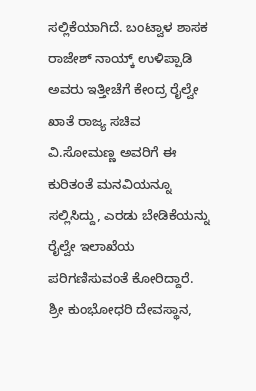ಸಲ್ಲಿಕೆಯಾಗಿದೆ. ಬಂಟ್ವಾಳ ಶಾಸಕ ರಾಜೇಶ್ ನಾಯ್ಕ್ ಉಳಿಪ್ಪಾಡಿ ಅವರು ಇತ್ತೀಚೆಗೆ ಕೇಂದ್ರ ರೈಲ್ವೇ ಖಾತೆ ರಾಜ್ಯ ಸಚಿವ ವಿ.ಸೋಮಣ್ಣ ಅವರಿಗೆ ಈ ಕುರಿತಂತೆ ಮನವಿಯನ್ನೂ ಸಲ್ಲಿಸಿದ್ದು, ಎರಡು ಬೇಡಿಕೆಯನ್ನು ರೈಲ್ವೇ ಇಲಾಖೆಯ ಪರಿಗಣಿಸುವಂತೆ ಕೋರಿದ್ದಾರೆ.
ಶ್ರೀ ಕುಂಭೋಧರಿ ದೇವಸ್ಥಾನ,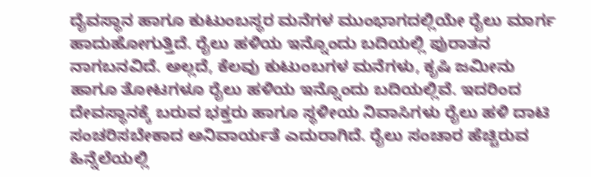ದೈವಸ್ಥಾನ ಹಾಗೂ ಕುಟುಂಬಸ್ಥರ ಮನೆಗಳ ಮುಂಭಾಗದಲ್ಲಿಯೇ ರೈಲು ಮಾರ್ಗ ಹಾದುಹೋಗುತ್ತಿದೆ. ರೈಲು ಹಳಿಯ ಇನ್ನೊಂದು ಬದಿಯಲ್ಲಿ ಪುರಾತನ ನಾಗಬನವಿದೆ. ಅಲ್ಲದೆ, ಕೆಲವು ಕುಟುಂಬಗಳ ಮನೆಗಳು, ಕೃಷಿ ಜಮೀನು ಹಾಗೂ ತೋಟಗಳೂ ರೈಲು ಹಳಿಯ ಇನ್ನೊಂದು ಬದಿಯಲ್ಲಿವೆ. ಇದರಿಂದ ದೇವಸ್ಥಾನಕ್ಕೆ ಬರುವ ಭಕ್ತರು ಹಾಗೂ ಸ್ಥಳೀಯ ನಿವಾಸಿಗಳು ರೈಲು ಹಳಿ ದಾಟಿ ಸಂಚರಿಸಬೇಕಾದ ಅನಿವಾರ್ಯತೆ ಎದುರಾಗಿದೆ. ರೈಲು ಸಂಚಾರ ಹೆಚ್ಚಿರುವ ಹಿನ್ನೆಲೆಯಲ್ಲಿ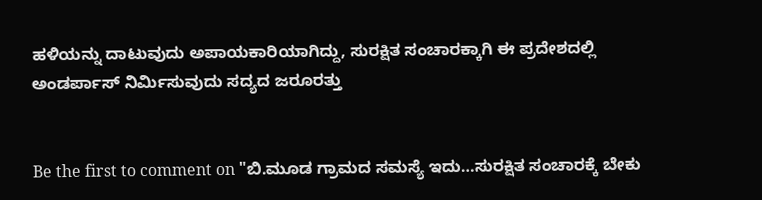ಹಳಿಯನ್ನು ದಾಟುವುದು ಅಪಾಯಕಾರಿಯಾಗಿದ್ದು, ಸುರಕ್ಷಿತ ಸಂಚಾರಕ್ಕಾಗಿ ಈ ಪ್ರದೇಶದಲ್ಲಿ ಅಂಡರ್ಪಾಸ್ ನಿರ್ಮಿಸುವುದು ಸದ್ಯದ ಜರೂರತ್ತು


Be the first to comment on "ಬಿ.ಮೂಡ ಗ್ರಾಮದ ಸಮಸ್ಯೆ ಇದು…ಸುರಕ್ಷಿತ ಸಂಚಾರಕ್ಕೆ ಬೇಕು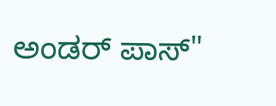ಅಂಡರ್ ಪಾಸ್"